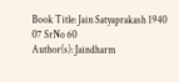Book Title: Jain Satyaprakash 1940 07 SrNo 60
Author(s): Jaindharm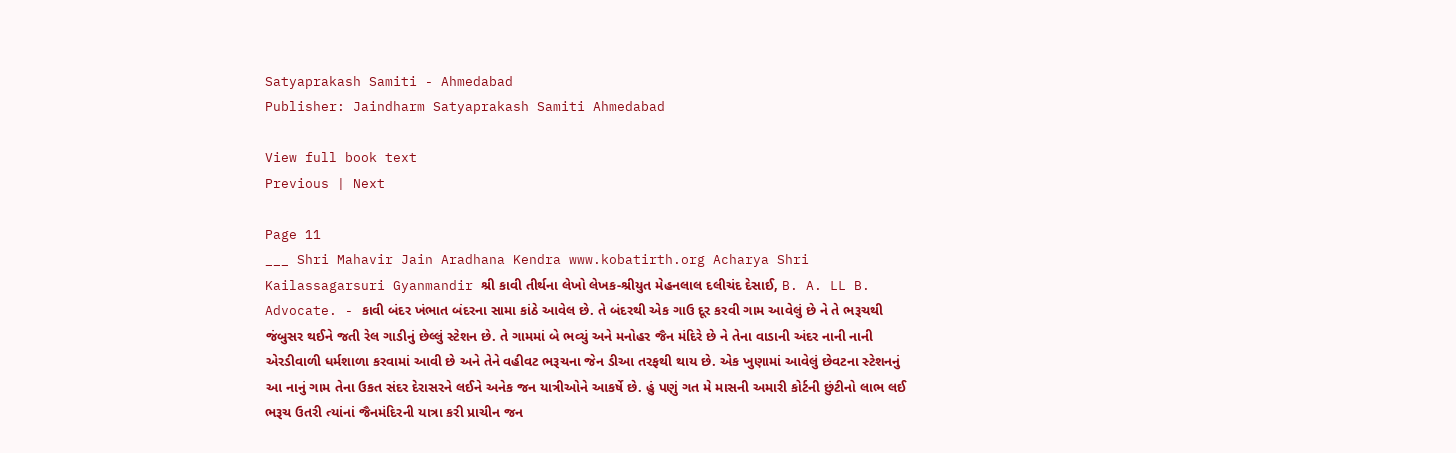Satyaprakash Samiti - Ahmedabad
Publisher: Jaindharm Satyaprakash Samiti Ahmedabad

View full book text
Previous | Next

Page 11
___ Shri Mahavir Jain Aradhana Kendra www.kobatirth.org Acharya Shri Kailassagarsuri Gyanmandir શ્રી કાવી તીર્થના લેખો લેખક-શ્રીયુત મેહનલાલ દલીચંદ દેસાઈ, B. A. LL B. Advocate. - કાવી બંદર ખંભાત બંદરના સામા કાંઠે આવેલ છે. તે બંદરથી એક ગાઉ દૂર કરવી ગામ આવેલું છે ને તે ભરૂચથી જંબુસર થઈને જતી રેલ ગાડીનું છેલ્લું સ્ટેશન છે. તે ગામમાં બે ભવ્યું અને મનોહર જૈન મંદિરે છે ને તેના વાડાની અંદર નાની નાની એરડીવાળી ધર્મશાળા કરવામાં આવી છે અને તેને વહીવટ ભરૂચના જેન ડીઆ તરફથી થાય છે. એક ખુણામાં આવેલું છેવટના સ્ટેશનનું આ નાનું ગામ તેના ઉકત સંદર દેરાસરને લઈને અનેક જન યાત્રીઓને આકર્ષે છે. હું પણું ગત મે માસની અમારી કોર્ટની છુંટીનો લાભ લઈ ભરૂચ ઉતરી ત્યાંનાં જૈનમંદિરની યાત્રા કરી પ્રાચીન જન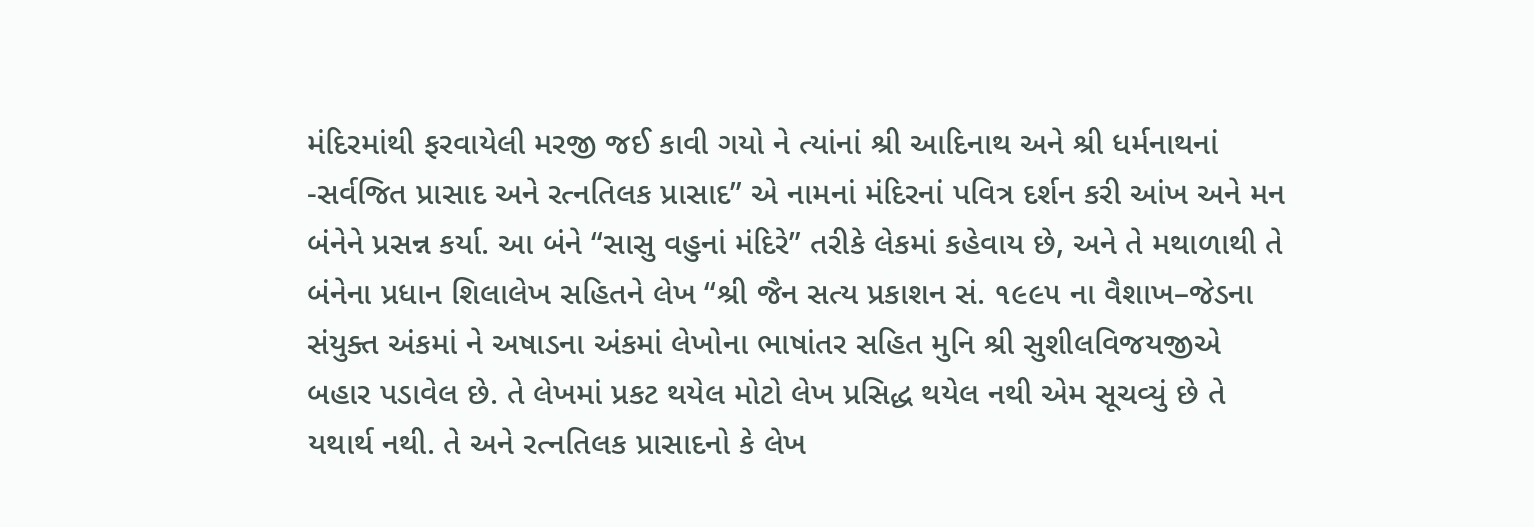મંદિરમાંથી ફરવાયેલી મરજી જઈ કાવી ગયો ને ત્યાંનાં શ્રી આદિનાથ અને શ્રી ધર્મનાથનાં -સર્વજિત પ્રાસાદ અને રત્નતિલક પ્રાસાદ” એ નામનાં મંદિરનાં પવિત્ર દર્શન કરી આંખ અને મન બંનેને પ્રસન્ન કર્યા. આ બંને “સાસુ વહુનાં મંદિરે” તરીકે લેકમાં કહેવાય છે, અને તે મથાળાથી તે બંનેના પ્રધાન શિલાલેખ સહિતને લેખ “શ્રી જૈન સત્ય પ્રકાશન સં. ૧૯૯૫ ના વૈશાખ–જેડના સંયુક્ત અંકમાં ને અષાડના અંકમાં લેખોના ભાષાંતર સહિત મુનિ શ્રી સુશીલવિજયજીએ બહાર પડાવેલ છે. તે લેખમાં પ્રકટ થયેલ મોટો લેખ પ્રસિદ્ધ થયેલ નથી એમ સૂચવ્યું છે તે યથાર્થ નથી. તે અને રત્નતિલક પ્રાસાદનો કે લેખ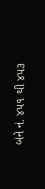બંને નં. ૪૫૧ થી ૪૫૩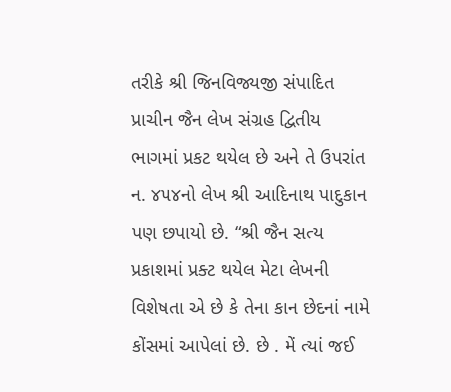તરીકે શ્રી જિનવિજ્યજી સંપાદિત પ્રાચીન જૈન લેખ સંગ્રહ દ્વિતીય ભાગમાં પ્રકટ થયેલ છે અને તે ઉપરાંત ન. ૪૫૪નો લેખ શ્રી આદિનાથ પાદુકાન પણ છપાયો છે. “શ્રી જૈન સત્ય પ્રકાશમાં પ્રક્ટ થયેલ મેટા લેખની વિશેષતા એ છે કે તેના કાન છેદનાં નામે કોંસમાં આપેલાં છે. છે . મેં ત્યાં જઈ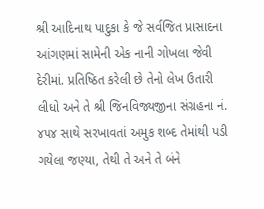શ્રી આદિનાથ પાદુકા કે જે સર્વજિત પ્રાસાદના આંગણમાં સામેની એક નાની ગોખલા જેવી દેરીમાં. પ્રતિષ્ઠિત કરેલી છે તેનો લેખ ઉતારી લીધો અને તે શ્રી જિનવિજ્યજીના સંગ્રહના નં. ૪૫૪ સાથે સરખાવતાં અમુક શબ્દ તેમાંથી પડી ગયેલા જણ્યા, તેથી તે અને તે બંને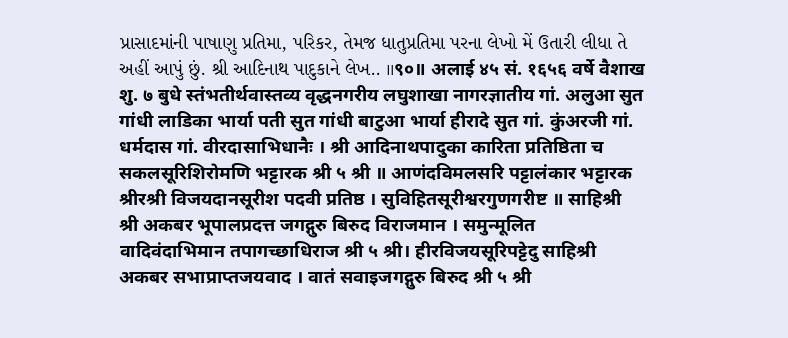પ્રાસાદમાંની પાષાણુ પ્રતિમા, પરિકર, તેમજ ધાતુપ્રતિમા પરના લેખો મેં ઉતારી લીધા તે અહીં આપું છું. શ્રી આદિનાથ પાદુકાને લેખ.. ॥९०॥ अलाई ४५ सं. १६५६ वर्षे वैशाख शु. ७ बुधे स्तंभतीर्थवास्तव्य वृद्धनगरीय लघुशाखा नागरज्ञातीय गां. अलुआ सुत गांधी लाडिका भार्या पती सुत गांधी बाटुआ भार्या हीरादे सुत गां. कुंअरजी गां. धर्मदास गां. वीरदासाभिधानैः । श्री आदिनाथपादुका कारिता प्रतिष्ठिता च सकलसूरिशिरोमणि भट्टारक श्री ५ श्री ॥ आणंदविमलसरि पट्टालंकार भट्टारक श्रीरश्री विजयदानसूरीश पदवी प्रतिष्ठ । सुविहितसूरीश्वरगुणगरीष्ट ॥ साहिश्री श्री अकबर भूपालप्रदत्त जगद्गुरु बिरुद विराजमान । समुन्मूलित वादिवंदाभिमान तपागच्छाधिराज श्री ५ श्री। हीरविजयसूरिपट्टेदु साहिश्री अकबर सभाप्राप्तजयवाद । वातं सवाइजगद्गुरु बिरुद श्री ५ श्री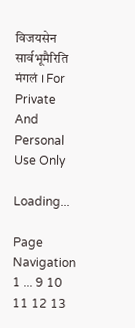विजयसेन सार्वभूमैरिति मंगलं । For Private And Personal Use Only

Loading...

Page Navigation
1 ... 9 10 11 12 13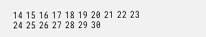14 15 16 17 18 19 20 21 22 23 24 25 26 27 28 29 30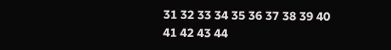31 32 33 34 35 36 37 38 39 40 41 42 43 44